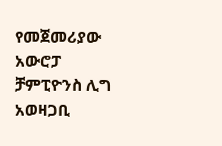የመጀመሪያው አውሮፓ ቻምፒዮንስ ሊግ አወዛጋቢ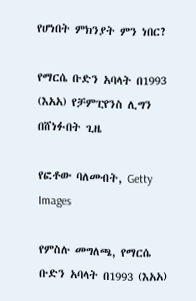የሆነበት ምክንያት ምን ነበር?

የማርሴ ቡድን አባላት በ1993 (እአአ) የቻምፒየንስ ሊግን በሸነፉበት ጊዜ

የፎቶው ባለመብት, Getty Images

የምስሉ መግለጫ, የማርሴ ቡድን አባላት በ1993 (እአአ)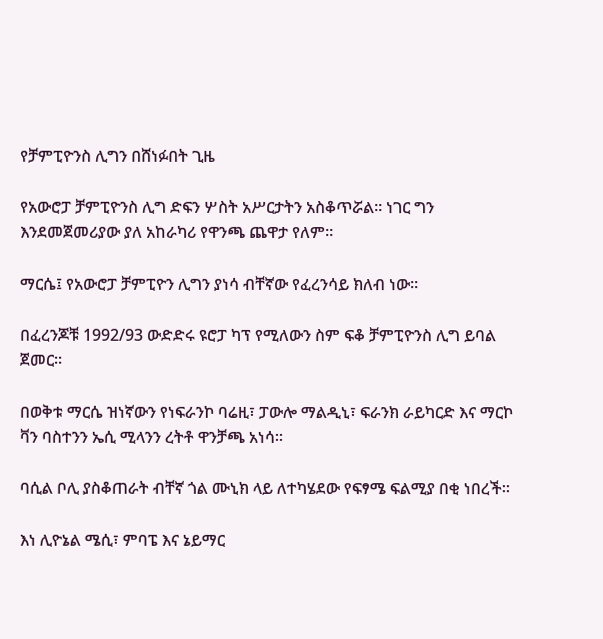የቻምፒዮንስ ሊግን በሸነፉበት ጊዜ

የአውሮፓ ቻምፒዮንስ ሊግ ድፍን ሦስት አሥርታትን አስቆጥሯል። ነገር ግን እንደመጀመሪያው ያለ አከራካሪ የዋንጫ ጨዋታ የለም።

ማርሴ፤ የአውሮፓ ቻምፒዮን ሊግን ያነሳ ብቸኛው የፈረንሳይ ክለብ ነው።

በፈረንጆቹ 1992/93 ውድድሩ ዩሮፓ ካፕ የሚለውን ስም ፍቆ ቻምፒዮንስ ሊግ ይባል ጀመር።

በወቅቱ ማርሴ ዝነኛውን የነፍራንኮ ባሬዚ፣ ፓውሎ ማልዲኒ፣ ፍራንክ ራይካርድ እና ማርኮ ቫን ባስተንን ኤሲ ሚላንን ረትቶ ዋንቻጫ አነሳ።

ባሲል ቦሊ ያስቆጠራት ብቸኛ ጎል ሙኒክ ላይ ለተካሄደው የፍፃሜ ፍልሚያ በቂ ነበረች።

እነ ሊዮኔል ሜሲ፣ ምባፔ እና ኔይማር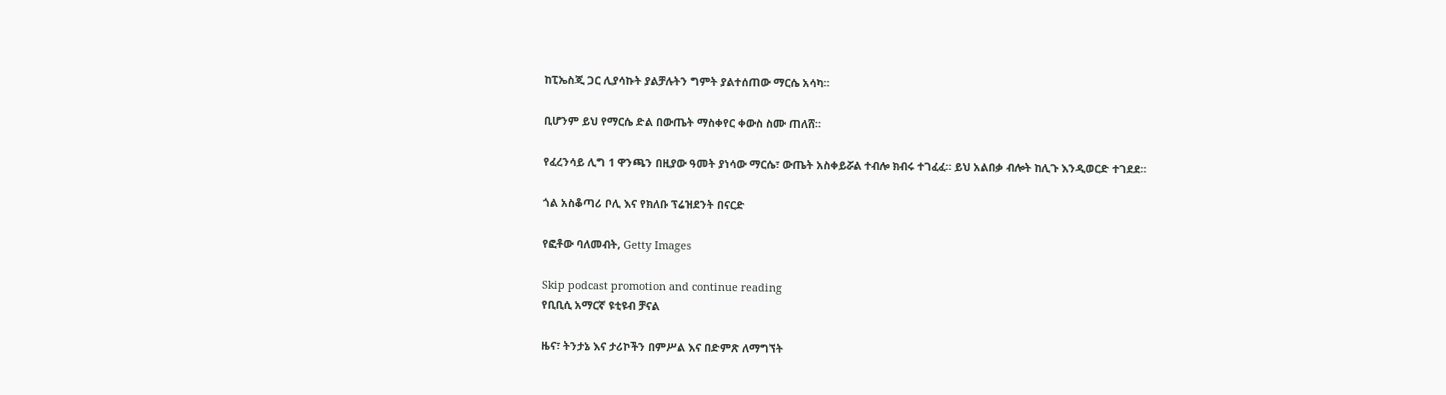ከፒኤስጂ ጋር ሊያሳኩት ያልቻሉትን ግምት ያልተሰጠው ማርሴ አሳካ።

ቢሆንም ይህ የማርሴ ድል በውጤት ማስቀየር ቀውስ ስሙ ጠለሸ።

የፈረንሳይ ሊግ 1 ዋንጫን በዚያው ዓመት ያነሳው ማርሴ፣ ውጤት አስቀይሯል ተብሎ ክብሩ ተገፈፈ። ይህ አልበቃ ብሎት ከሊጉ እንዲወርድ ተገደደ።

ጎል አስቆጣሪ ቦሊ እና የክለቡ ፕሬዝደንት በናርድ

የፎቶው ባለመብት, Getty Images

Skip podcast promotion and continue reading
የቢቢሲ አማርኛ ዩቲዩብ ቻናል

ዜና፣ ትንታኔ እና ታሪኮችን በምሥል እና በድምጽ ለማግኘት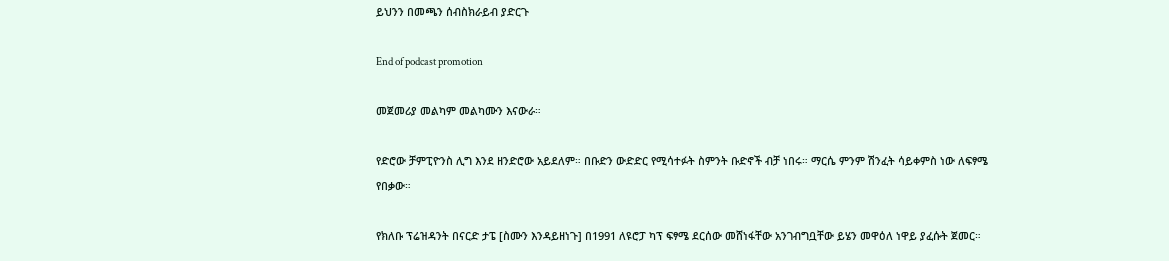ይህንን በመጫን ሰብስክራይብ ያድርጉ

End of podcast promotion

መጀመሪያ መልካም መልካሙን እናውራ።

የድሮው ቻምፒዮንስ ሊግ እንደ ዘንድሮው አይደለም። በቡድን ውድድር የሚሳተፉት ስምንት ቡድኖች ብቻ ነበሩ። ማርሴ ምንም ሽንፈት ሳይቀምስ ነው ለፍፃሜ የበቃው።

የክለቡ ፕሬዝዳንት በናርድ ታፔ [ስሙን እንዳይዘነጉ] በ1991 ለዩሮፓ ካፕ ፍፃሜ ደርሰው መሸነፋቸው አንገብግቧቸው ይሄን መዋዕለ ነዋይ ያፈሱት ጀመር።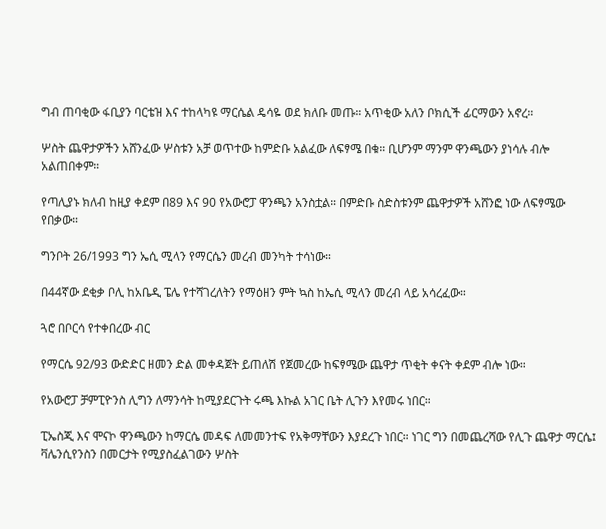ግብ ጠባቂው ፋቢያን ባርቴዝ እና ተከላካዩ ማርሴል ዴሳዬ ወደ ክለቡ መጡ። አጥቂው አለን ቦክሲች ፊርማውን አኖረ።

ሦስት ጨዋታዎችን አሸንፈው ሦስቱን አቻ ወጥተው ከምድቡ አልፈው ለፍፃሜ በቁ። ቢሆንም ማንም ዋንጫውን ያነሳሉ ብሎ አልጠበቀም።

የጣሊያኑ ክለብ ከዚያ ቀደም በ89 እና 90 የአውሮፓ ዋንጫን አንስቷል። በምድቡ ስድስቱንም ጨዋታዎች አሸንፎ ነው ለፍፃሜው የበቃው።

ግንቦት 26/1993 ግን ኤሲ ሚላን የማርሴን መረብ መንካት ተሳነው።

በ44ኛው ደቂቃ ቦሊ ከአቤዲ ፔሌ የተሻገረለትን የማዕዘን ምት ኳስ ከኤሲ ሚላን መረብ ላይ አሳረፈው።

ጓሮ በቦርሳ የተቀበረው ብር

የማርሴ 92/93 ውድድር ዘመን ድል መቀዳጀት ይጠለሽ የጀመረው ከፍፃሜው ጨዋታ ጥቂት ቀናት ቀደም ብሎ ነው።

የአውሮፓ ቻምፒዮንስ ሊግን ለማንሳት ከሚያደርጉት ሩጫ እኩል አገር ቤት ሊጉን እየመሩ ነበር።

ፒኤስጂ እና ሞናኮ ዋንጫውን ከማርሴ መዳፍ ለመመንተፍ የአቅማቸውን እያደረጉ ነበር። ነገር ግን በመጨረሻው የሊጉ ጨዋታ ማርሴ፤ ቫሌንሲየንስን በመርታት የሚያስፈልገውን ሦስት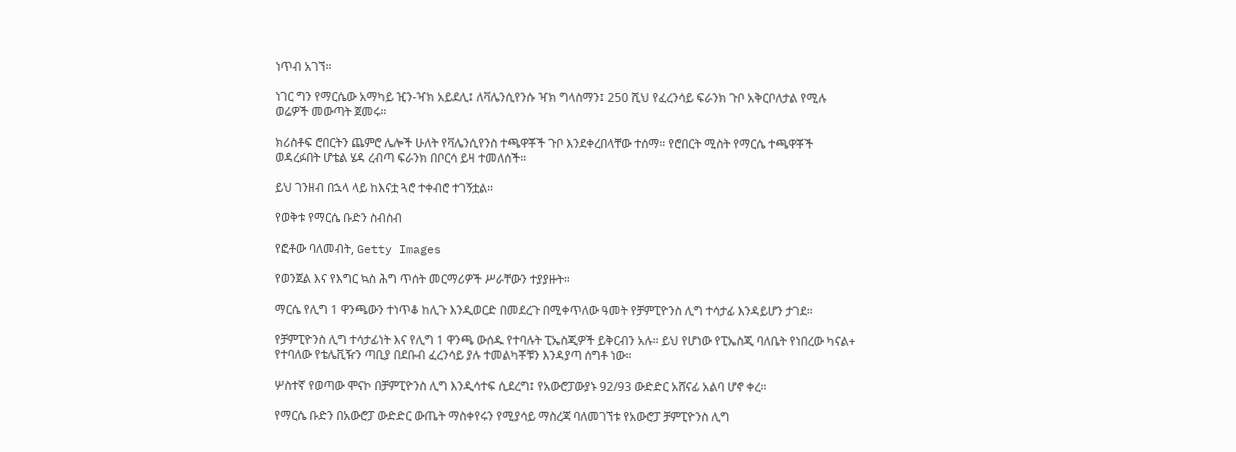ነጥብ አገኘ።

ነገር ግን የማርሴው አማካይ ዢን-ዣክ አይደሊ፤ ለቫሌንሲየንሱ ዣክ ግላስማን፤ 250 ሺህ የፈረንሳይ ፍራንክ ጉቦ አቅርቦለታል የሚሉ ወሬዎች መውጣት ጀመሩ።

ክሪስቶፍ ሮበርትን ጨምሮ ሌሎች ሁለት የቫሌንሲየንስ ተጫዋቾች ጉቦ እንደቀረበላቸው ተሰማ። የሮበርት ሚስት የማርሴ ተጫዋቾች ወዳረፉበት ሆቴል ሄዳ ረብጣ ፍራንክ በቦርሳ ይዛ ተመለሰች።

ይህ ገንዘብ በኋላ ላይ ከእናቷ ጓሮ ተቀብሮ ተገኝቷል።

የወቅቱ የማርሴ ቡድን ስብስብ

የፎቶው ባለመብት, Getty Images

የወንጀል እና የእግር ኳስ ሕግ ጥሰት መርማሪዎች ሥራቸውን ተያያዙት።

ማርሴ የሊግ 1 ዋንጫውን ተነጥቆ ከሊጉ እንዲወርድ በመደረጉ በሚቀጥለው ዓመት የቻምፒዮንስ ሊግ ተሳታፊ እንዳይሆን ታገደ።

የቻምፒዮንስ ሊግ ተሳታፊነት እና የሊግ 1 ዋንጫ ውሰዱ የተባሉት ፒኤስጂዎች ይቅርብን አሉ። ይህ የሆነው የፒኤስጂ ባለቤት የነበረው ካናል+ የተባለው የቴሌቪዥን ጣቢያ በደቡብ ፈረንሳይ ያሉ ተመልካቾቹን እንዳያጣ ሰግቶ ነው።

ሦስተኛ የወጣው ሞናኮ በቻምፒዮንስ ሊግ እንዲሳተፍ ሲደረግ፤ የአውሮፓውያኑ 92/93 ውድድር አሸናፊ አልባ ሆኖ ቀረ።

የማርሴ ቡድን በአውሮፓ ውድድር ውጤት ማስቀየሩን የሚያሳይ ማስረጃ ባለመገኘቱ የአውሮፓ ቻምፒዮንስ ሊግ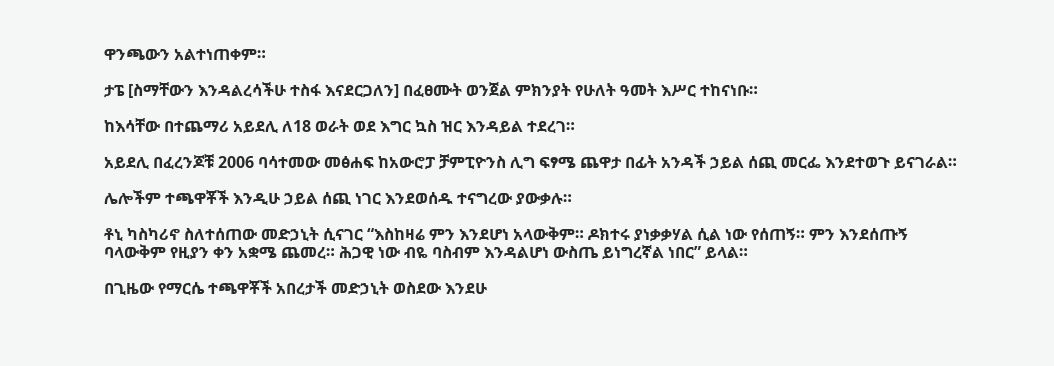ዋንጫውን አልተነጠቀም።

ታፔ [ስማቸውን እንዳልረሳችሁ ተስፋ እናደርጋለን] በፈፀሙት ወንጀል ምክንያት የሁለት ዓመት እሥር ተከናነቡ።

ከእሳቸው በተጨማሪ አይደሊ ለ18 ወራት ወደ እግር ኳስ ዝር እንዳይል ተደረገ።

አይደሊ በፈረንጆቹ 2006 ባሳተመው መፅሐፍ ከአውሮፓ ቻምፒዮንስ ሊግ ፍፃሜ ጨዋታ በፊት አንዳች ኃይል ሰጪ መርፌ እንደተወጉ ይናገራል።

ሌሎችም ተጫዋቾች እንዲሁ ኃይል ሰጪ ነገር እንደወሰዱ ተናግረው ያውቃሉ።

ቶኒ ካስካሪኖ ስለተሰጠው መድኃኒት ሲናገር “እስከዛሬ ምን እንደሆነ አላውቅም። ዶክተሩ ያነቃቃሃል ሲል ነው የሰጠኝ። ምን እንደሰጡኝ ባላውቅም የዚያን ቀን አቋሜ ጨመረ። ሕጋዊ ነው ብዬ ባስብም እንዳልሆነ ውስጤ ይነግረኛል ነበር” ይላል።

በጊዜው የማርሴ ተጫዋቾች አበረታች መድኃኒት ወስደው እንደሁ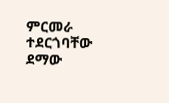ምርመራ ተደርጎባቸው ደማው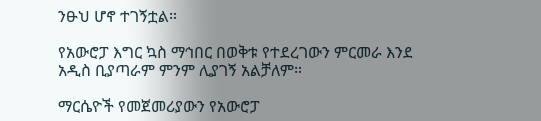ንፁህ ሆኖ ተገኝቷል።

የአውሮፓ እግር ኳስ ማኅበር በወቅቱ የተደረገውን ምርመራ እንደ አዲስ ቢያጣራም ምንም ሊያገኝ አልቻለም።

ማርሴዮች የመጀመሪያውን የአውሮፓ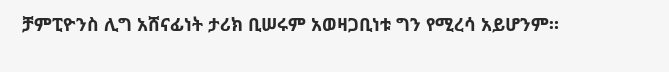ቻምፒዮንስ ሊግ አሸናፊነት ታሪክ ቢሠሩም አወዛጋቢነቱ ግን የሚረሳ አይሆንም።